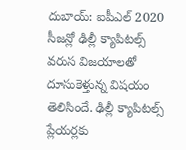దుబాయ్: ఐపీఎల్ 2020 సీజన్లో ఢిల్లీ క్యాపిటల్స్ వరుస విజయాలతో దూసుకెళ్తున్న విషయం తెలిసిందే. ఢిల్లీ క్యాపిటల్స్ ప్లేయర్లకు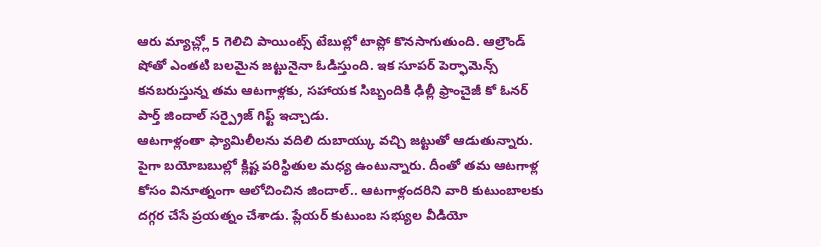ఆరు మ్యాచ్ల్లో 5 గెలిచి పాయింట్స్ టేబుల్లో టాప్లో కొనసాగుతుంది. ఆల్రౌండ్ షోతో ఎంతటి బలమైన జట్టునైనా ఓడిస్తుంది. ఇక సూపర్ పెర్ఫామెన్స్ కనబరుస్తున్న తమ ఆటగాళ్లకు, సహాయక సిబ్బందికి ఢిల్లీ ఫ్రాంచైజీ కో ఓనర్ పార్త్ జిందాల్ సర్ప్రైజ్ గిఫ్ట్ ఇచ్చాడు.
ఆటగాళ్లంతా ఫ్యామిలీలను వదిలి దుబాయ్కు వచ్చి జట్టుతో ఆడుతున్నారు. పైగా బయోబబుల్లో క్లిష్ట పరిస్థితుల మధ్య ఉంటున్నారు. దీంతో తమ ఆటగాళ్ల కోసం వినూత్నంగా ఆలోచించిన జిందాల్.. ఆటగాళ్లందరిని వారి కుటుంబాలకు దగ్గర చేసే ప్రయత్నం చేశాడు. ప్లేయర్ కుటుంబ సభ్యుల వీడియో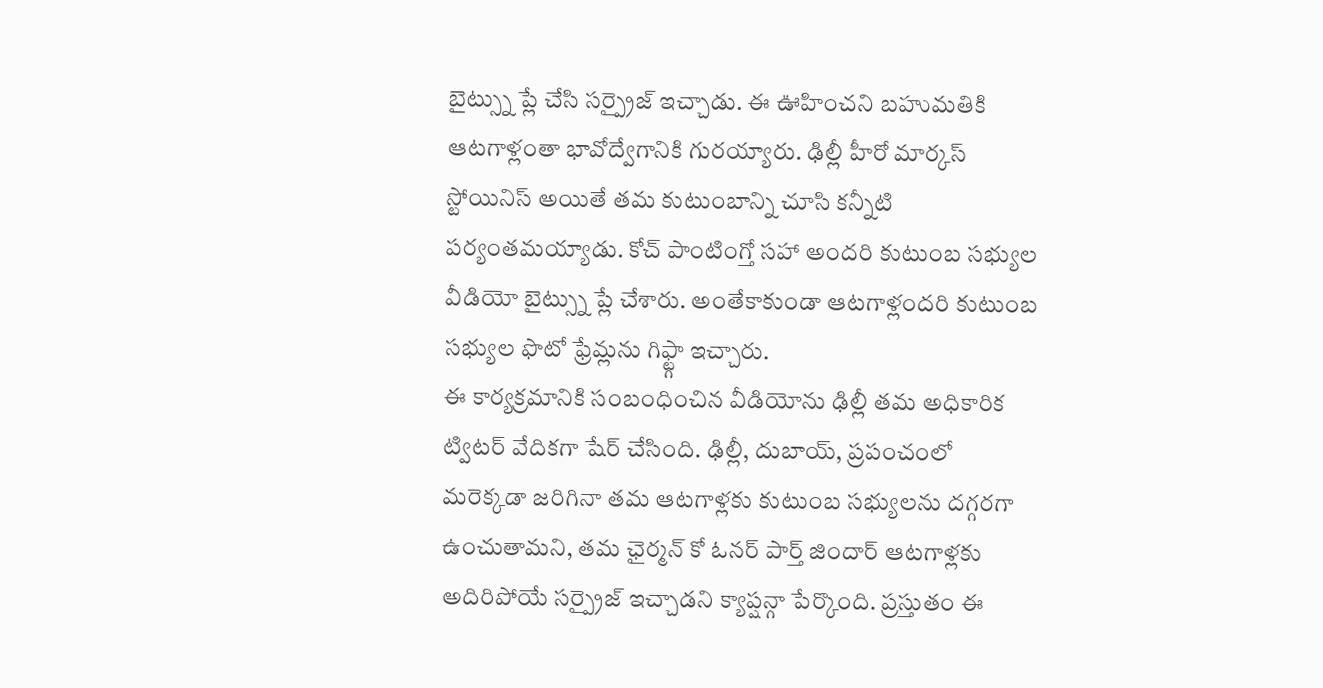బైట్స్ను ప్లే చేసి సర్ప్రైజ్ ఇచ్చాడు. ఈ ఊహించని బహుమతికి ఆటగాళ్లంతా భావోద్వేగానికి గురయ్యారు. ఢిల్లీ హీరో మార్కస్ స్టోయినిస్ అయితే తమ కుటుంబాన్ని చూసి కన్నీటి పర్యంతమయ్యాడు. కోచ్ పాంటింగ్తో సహా అందరి కుటుంబ సభ్యుల వీడియో బైట్స్ను ప్లే చేశారు. అంతేకాకుండా ఆటగాళ్లందరి కుటుంబ సభ్యుల ఫొటో ఫ్రేమ్లను గిఫ్ట్గా ఇచ్చారు.
ఈ కార్యక్రమానికి సంబంధించిన వీడియోను ఢిల్లీ తమ అధికారిక ట్విటర్ వేదికగా షేర్ చేసింది. ఢిల్లీ, దుబాయ్, ప్రపంచంలో మరెక్కడా జరిగినా తమ ఆటగాళ్లకు కుటుంబ సభ్యులను దగ్గరగా ఉంచుతామని, తమ ఛైర్మన్ కో ఓనర్ పార్త్ జిందార్ ఆటగాళ్లకు అదిరిపోయే సర్ప్రైజ్ ఇచ్చాడని క్యాప్షన్గా పేర్కొంది. ప్రస్తుతం ఈ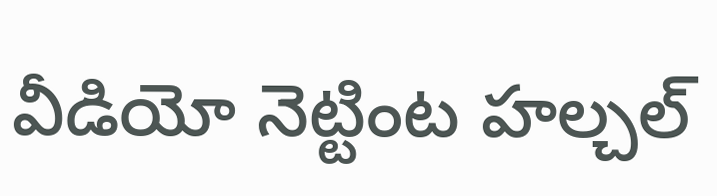వీడియో నెట్టింట హల్చల్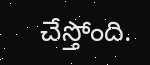చేస్తోంది.